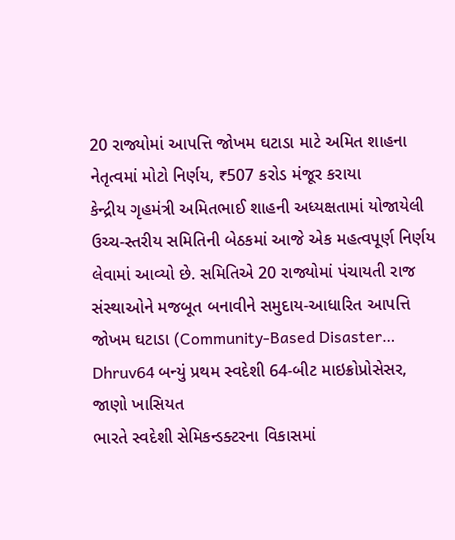20 રાજ્યોમાં આપત્તિ જોખમ ઘટાડા માટે અમિત શાહના નેતૃત્વમાં મોટો નિર્ણય, ₹507 કરોડ મંજૂર કરાયા
કેન્દ્રીય ગૃહમંત્રી અમિતભાઈ શાહની અધ્યક્ષતામાં યોજાયેલી ઉચ્ચ-સ્તરીય સમિતિની બેઠકમાં આજે એક મહત્વપૂર્ણ નિર્ણય લેવામાં આવ્યો છે. સમિતિએ 20 રાજ્યોમાં પંચાયતી રાજ સંસ્થાઓને મજબૂત બનાવીને સમુદાય-આધારિત આપત્તિ જોખમ ઘટાડા (Community-Based Disaster…
Dhruv64 બન્યું પ્રથમ સ્વદેશી 64-બીટ માઇક્રોપ્રોસેસર, જાણો ખાસિયત
ભારતે સ્વદેશી સેમિકન્ડક્ટરના વિકાસમાં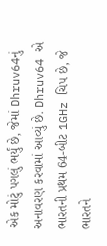એક મોટું પગલું ભર્યું છે, જેમાં Dhruv64નું અનાવરણ કરવામાં આવ્યું છે. Dhruv64 એ ભારતની પ્રથમ 64-બીટ 1GHz ચિપ છે, જે ભારતને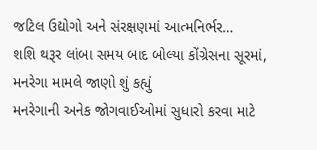જટિલ ઉદ્યોગો અને સંરક્ષણમાં આત્મનિર્ભર…
શશિ થરૂર લાંબા સમય બાદ બોલ્યા કોંગ્રેસના સૂરમાં, મનરેગા મામલે જાણો શું કહ્યું
મનરેગાની અનેક જોગવાઈઓમાં સુધારો કરવા માટે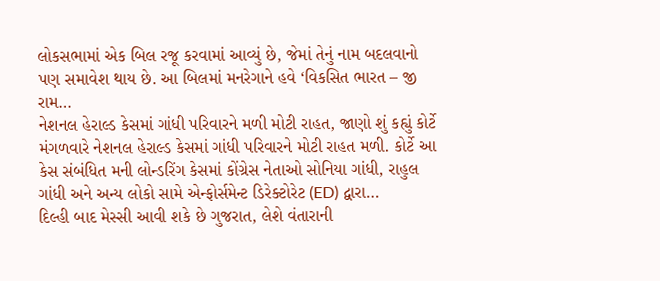લોકસભામાં એક બિલ રજૂ કરવામાં આવ્યું છે, જેમાં તેનું નામ બદલવાનો પણ સમાવેશ થાય છે. આ બિલમાં મનરેગાને હવે ‘વિકસિત ભારત – જી રામ…
નેશનલ હેરાલ્ડ કેસમાં ગાંધી પરિવારને મળી મોટી રાહત, જાણો શું કહ્યું કોર્ટે
મંગળવારે નેશનલ હેરાલ્ડ કેસમાં ગાંધી પરિવારને મોટી રાહત મળી. કોર્ટે આ કેસ સંબંધિત મની લોન્ડરિંગ કેસમાં કોંગ્રેસ નેતાઓ સોનિયા ગાંધી, રાહુલ ગાંધી અને અન્ય લોકો સામે એન્ફોર્સમેન્ટ ડિરેક્ટોરેટ (ED) દ્વારા…
દિલ્હી બાદ મેસ્સી આવી શકે છે ગુજરાત, લેશે વંતારાની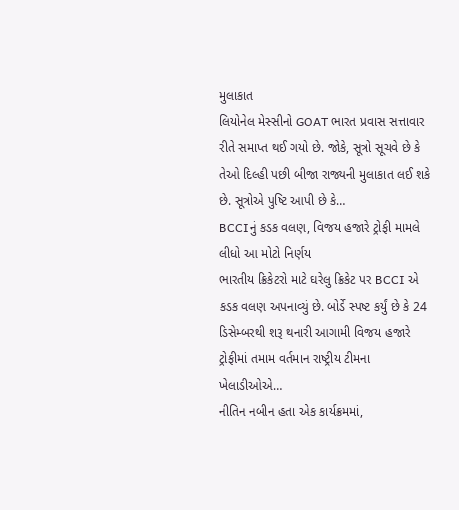મુલાકાત
લિયોનેલ મેસ્સીનો GOAT ભારત પ્રવાસ સત્તાવાર રીતે સમાપ્ત થઈ ગયો છે. જોકે, સૂત્રો સૂચવે છે કે તેઓ દિલ્હી પછી બીજા રાજ્યની મુલાકાત લઈ શકે છે. સૂત્રોએ પુષ્ટિ આપી છે કે…
BCCIનું કડક વલણ, વિજય હજારે ટ્રોફી મામલે લીધો આ મોટો નિર્ણય
ભારતીય ક્રિકેટરો માટે ઘરેલુ ક્રિકેટ પર BCCI એ કડક વલણ અપનાવ્યું છે. બોર્ડે સ્પષ્ટ કર્યું છે કે 24 ડિસેમ્બરથી શરૂ થનારી આગામી વિજય હજારે ટ્રોફીમાં તમામ વર્તમાન રાષ્ટ્રીય ટીમના ખેલાડીઓએ…
નીતિન નબીન હતા એક કાર્યક્રમમાં,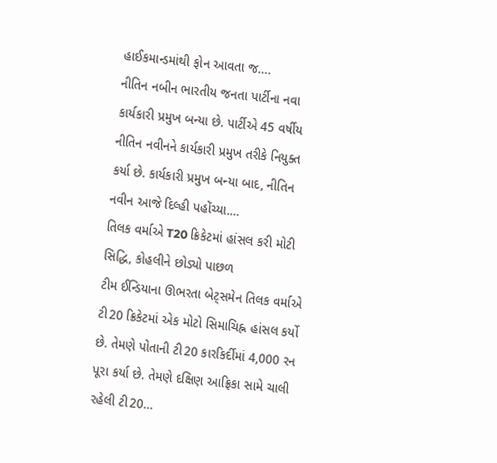હાઈકમાન્ડમાંથી ફોન આવતા જ….
નીતિન નબીન ભારતીય જનતા પાર્ટીના નવા કાર્યકારી પ્રમુખ બન્યા છે. પાર્ટીએ 45 વર્ષીય નીતિન નવીનને કાર્યકારી પ્રમુખ તરીકે નિયુક્ત કર્યા છે. કાર્યકારી પ્રમુખ બન્યા બાદ, નીતિન નવીન આજે દિલ્હી પહોંચ્યા.…
તિલક વર્માએ T20 ક્રિકેટમાં હાંસલ કરી મોટી સિદ્ધિ, કોહલીને છોડ્યો પાછળ
ટીમ ઈન્ડિયાના ઊભરતા બેટ્સમેન તિલક વર્માએ ટી20 ક્રિકેટમાં એક મોટો સિમાચિહ્ન હાંસલ કર્યો છે. તેમણે પોતાની ટી20 કારકિર્દીમાં 4,000 રન પૂરા કર્યા છે. તેમણે દક્ષિણ આફ્રિકા સામે ચાલી રહેલી ટી20…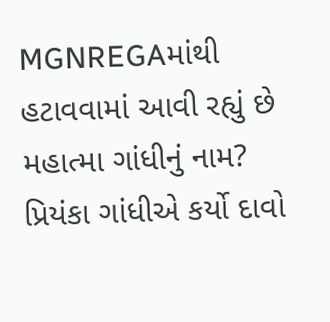MGNREGAમાંથી હટાવવામાં આવી રહ્યું છે મહાત્મા ગાંધીનું નામ? પ્રિયંકા ગાંધીએ કર્યો દાવો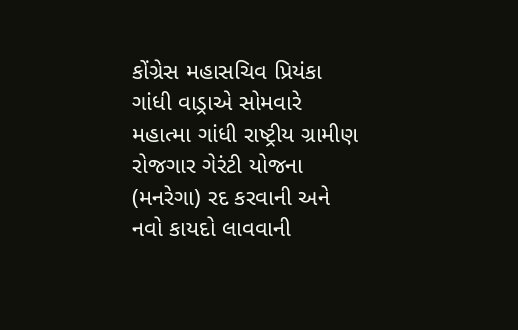કોંગ્રેસ મહાસચિવ પ્રિયંકા ગાંધી વાડ્રાએ સોમવારે મહાત્મા ગાંધી રાષ્ટ્રીય ગ્રામીણ રોજગાર ગેરંટી યોજના (મનરેગા) રદ કરવાની અને નવો કાયદો લાવવાની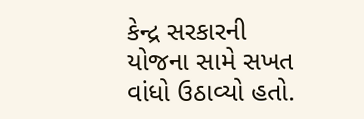કેન્દ્ર સરકારની યોજના સામે સખત વાંધો ઉઠાવ્યો હતો.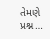તેમણે પ્રશ્ન…